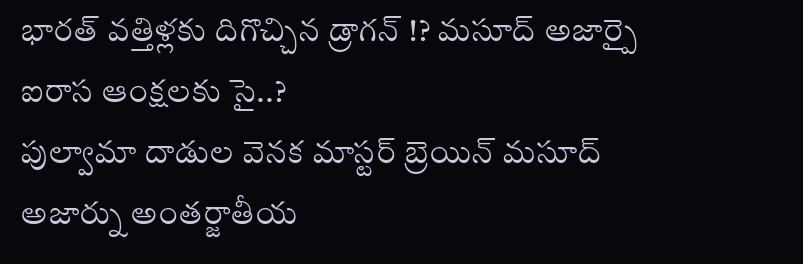భారత్ వత్తిళ్లకు దిగొచ్చిన డ్రాగన్ !? మసూద్ అజార్పై ఐరాస ఆంక్షలకు సై..?
పుల్వామా దాడుల వెనక మాస్టర్ బ్రెయిన్ మసూద్ అజార్ను అంతర్జాతీయ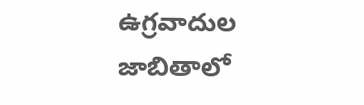ఉగ్రవాదుల జాబితాలో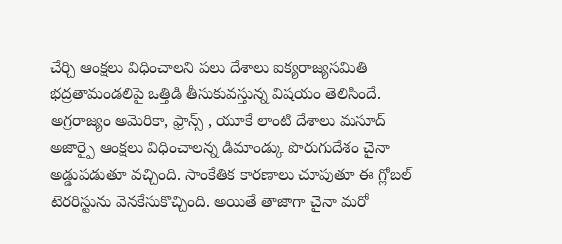చేర్చి ఆంక్షలు విధించాలని పలు దేశాలు ఐక్యరాజ్యసమితి భద్రతామండలిపై ఒత్తిడి తీసుకువస్తున్న విషయం తెలిసిందే. అగ్రరాజ్యం అమెరికా, ఫ్రాన్స్ , యూకే లాంటి దేశాలు మసూద్ అజార్పై ఆంక్షలు విధించాలన్న డిమాండ్కు పొరుగుదేశం చైనా అడ్డుపడుతూ వచ్చింది. సాంకేతిక కారణాలు చూపుతూ ఈ గ్లోబల్ టెరరిస్టును వెనకేసుకొచ్చింది. అయితే తాజాగా చైనా మరో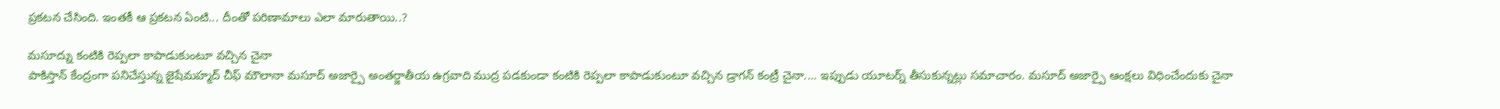ప్రకటన చేసింది. ఇంతకీ ఆ ప్రకటన ఏంటి... దీంతో పరిణామాలు ఎలా మారుతాయి..?

మసూద్ను కంటికి రెప్పలా కాపాడుకుంటూ వచ్చిన చైనా
పాకిస్తాన్ కేంద్రంగా పనిచేస్తున్న జైషేమహ్మద్ చీఫ్ మౌలానా మసూద్ అజార్పై అంతర్జాతీయ ఉగ్రవాది ముద్ర పడకుండా కంటికి రెప్పలా కాపాడుకుంటూ వచ్చిన డ్రాగన్ కంట్రీ చైనా.... ఇప్పుడు యూటర్న్ తీసుకున్నట్లు సమాచారం. మసూద్ అజార్పై ఆంక్షలు విధించేందుకు చైనా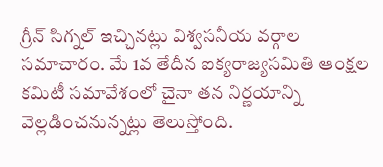గ్రీన్ సిగ్నల్ ఇచ్చినట్లు విశ్వసనీయ వర్గాల సమాచారం. మే 1వ తేదీన ఐక్యరాజ్యసమితి ఆంక్షల కమిటీ సమావేశంలో చైనా తన నిర్ణయాన్ని వెల్లడించనున్నట్లు తెలుస్తోంది.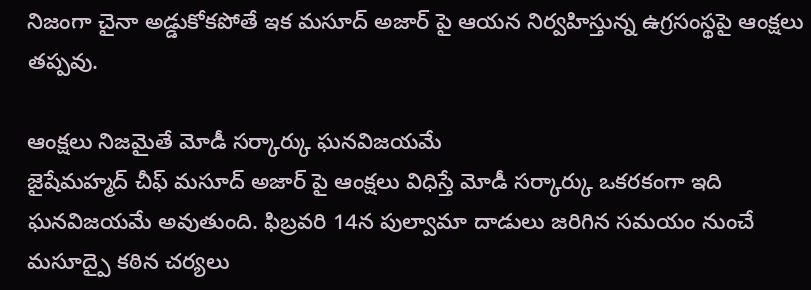నిజంగా చైనా అడ్డుకోకపోతే ఇక మసూద్ అజార్ పై ఆయన నిర్వహిస్తున్న ఉగ్రసంస్థపై ఆంక్షలు తప్పవు.

ఆంక్షలు నిజమైతే మోడీ సర్కార్కు ఘనవిజయమే
జైషేమహ్మద్ చీఫ్ మసూద్ అజార్ పై ఆంక్షలు విధిస్తే మోడీ సర్కార్కు ఒకరకంగా ఇది ఘనవిజయమే అవుతుంది. ఫిబ్రవరి 14న పుల్వామా దాడులు జరిగిన సమయం నుంచే మసూద్పై కఠిన చర్యలు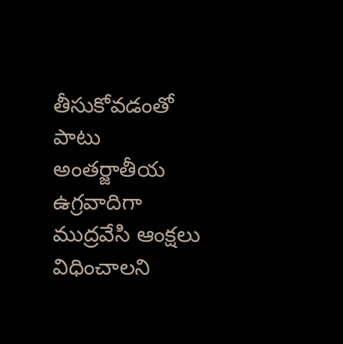తీసుకోవడంతో పాటు అంతర్జాతీయ ఉగ్రవాదిగా ముద్రవేసి ఆంక్షలు విధించాలని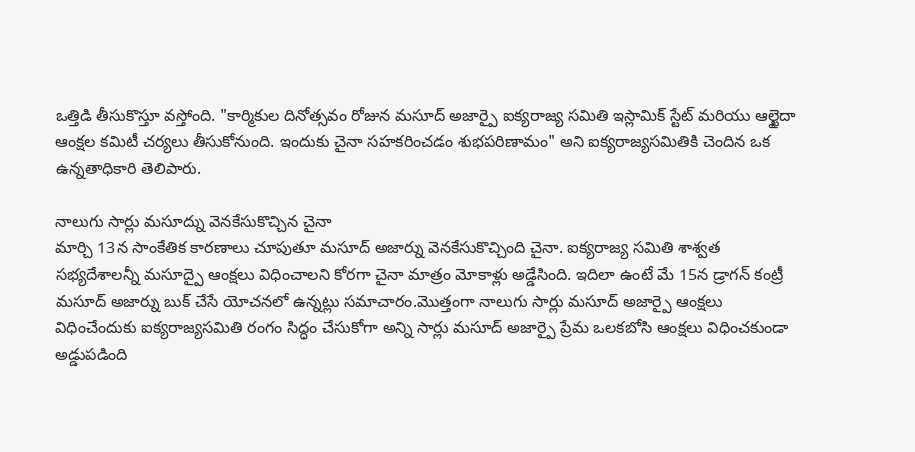ఒత్తిడి తీసుకొస్తూ వస్తోంది. "కార్మికుల దినోత్సవం రోజున మసూద్ అజార్పై ఐక్యరాజ్య సమితి ఇస్లామిక్ స్టేట్ మరియు ఆల్ఖైదా ఆంక్షల కమిటీ చర్యలు తీసుకోనుంది. ఇందుకు చైనా సహకరించడం శుభపరిణామం" అని ఐక్యరాజ్యసమితికి చెందిన ఒక ఉన్నతాధికారి తెలిపారు.

నాలుగు సార్లు మసూద్ను వెనకేసుకొచ్చిన చైనా
మార్చి 13న సాంకేతిక కారణాలు చూపుతూ మసూద్ అజార్ను వెనకేసుకొచ్చింది చైనా. ఐక్యరాజ్య సమితి శాశ్వత సభ్యదేశాలన్నీ మసూద్పై ఆంక్షలు విధించాలని కోరగా చైనా మాత్రం మోకాళ్లు అడ్డేసింది. ఇదిలా ఉంటే మే 15న డ్రాగన్ కంట్రీ మసూద్ అజార్ను బుక్ చేసే యోచనలో ఉన్నట్లు సమాచారం.మొత్తంగా నాలుగు సార్లు మసూద్ అజార్పై ఆంక్షలు విధించేందుకు ఐక్యరాజ్యసమితి రంగం సిద్ధం చేసుకోగా అన్ని సార్లు మసూద్ అజార్పై ప్రేమ ఒలకబోసి ఆంక్షలు విధించకుండా అడ్డుపడింది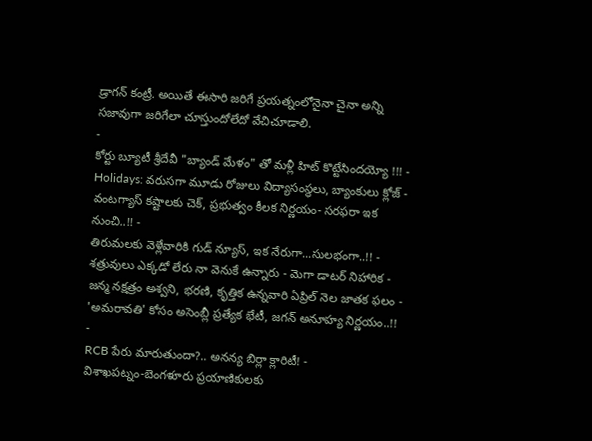డ్రాగన్ కంట్రీ. అయితే ఈసారి జరిగే ప్రయత్నంలోనైనా చైనా అన్ని సజావుగా జరిగేలా చూస్తుందోలేదో వేచిచూడాలి.
-
కోర్టు బ్యూటీ శ్రీదేవీ "బ్యాండ్ మేళం" తో మళ్లీ హిట్ కొట్టేసిందయ్యో !!! -
Holidays: వరుసగా మూడు రోజులు విద్యాసంస్థలు, బ్యాంకులు క్లోజ్ -
వంటగ్యాస్ కష్టాలకు చెక్, ప్రభుత్వం కీలక నిర్ణయం- సరఫరా ఇక నుంచి..!! -
తిరుమలకు వెళ్లేవారికి గుడ్ న్యూస్, ఇక నేరుగా...సులభంగా..!! -
శత్రువులు ఎక్కడో లేరు నా వెనుకే ఉన్నారు - మెగా డాటర్ నిహారిక -
జన్మ నక్షత్రం అశ్వని, భరణి, కృత్తిక ఉన్నవారి ఏప్రిల్ నెల జాతక ఫలం -
'అమరావతి' కోసం అసెంబ్లీ ప్రత్యేక భేటీ, జగన్ అనూహ్య నిర్ణయం..!! -
RCB పేరు మారుతుందా?.. అనన్య బిర్లా క్లారిటీ! -
విశాఖపట్నం-బెంగళూరు ప్రయాణికులకు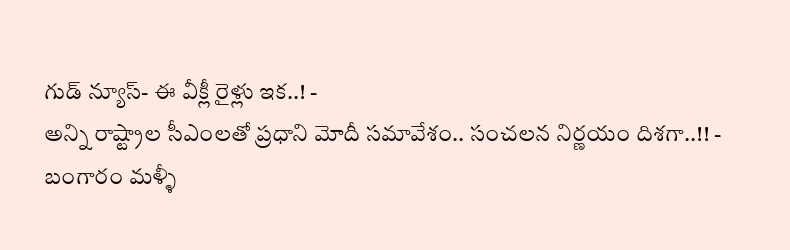గుడ్ న్యూస్- ఈ వీక్లీ రైళ్లు ఇక..! -
అన్ని రాష్ట్రాల సీఎంలతో ప్రధాని మోదీ సమావేశం.. సంచలన నిర్ణయం దిశగా..!! -
బంగారం మళ్ళీ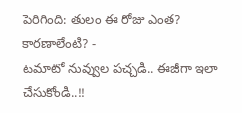పెరిగింది: తులం ఈ రోజు ఎంత? కారణాలేంటి? -
టమాటో నువ్వుల పచ్చడి.. ఈజీగా ఇలా చేసుకోండి..!!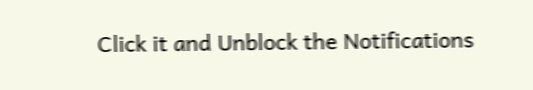Click it and Unblock the Notifications